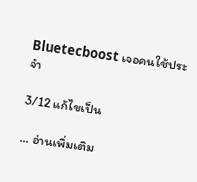Bluetecboost เจอคนใช้ประจำ

3/12 แก้ไขเป็น

... อ่านเพิ่มเติม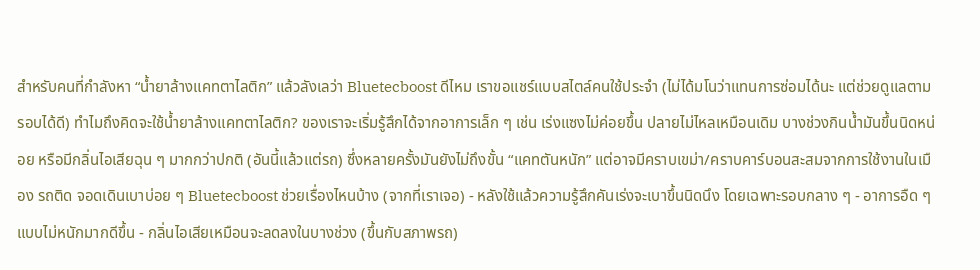สำหรับคนที่กำลังหา “น้ำยาล้างแคทตาไลติก” แล้วลังเลว่า Bluetecboost ดีไหม เราขอแชร์แบบสไตล์คนใช้ประจำ (ไม่ได้มโนว่าแทนการซ่อมได้นะ แต่ช่วยดูแลตามรอบได้ดี) ทำไมถึงคิดจะใช้น้ำยาล้างแคทตาไลติก? ของเราจะเริ่มรู้สึกได้จากอาการเล็ก ๆ เช่น เร่งแซงไม่ค่อยขึ้น ปลายไม่ไหลเหมือนเดิม บางช่วงกินน้ำมันขึ้นนิดหน่อย หรือมีกลิ่นไอเสียฉุน ๆ มากกว่าปกติ (อันนี้แล้วแต่รถ) ซึ่งหลายครั้งมันยังไม่ถึงขั้น “แคทตันหนัก” แต่อาจมีคราบเขม่า/คราบคาร์บอนสะสมจากการใช้งานในเมือง รถติด จอดเดินเบาบ่อย ๆ Bluetecboost ช่วยเรื่องไหนบ้าง (จากที่เราเจอ) - หลังใช้แล้วความรู้สึกคันเร่งจะเบาขึ้นนิดนึง โดยเฉพาะรอบกลาง ๆ - อาการอืด ๆ แบบไม่หนักมากดีขึ้น - กลิ่นไอเสียเหมือนจะลดลงในบางช่วง (ขึ้นกับสภาพรถ)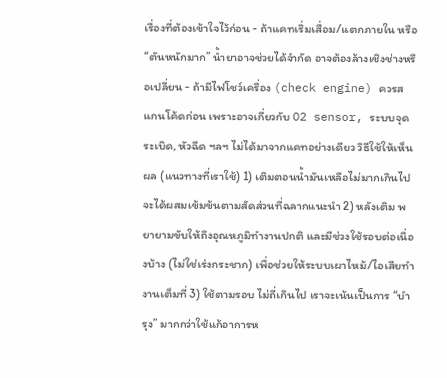เรื่องที่ต้องเข้าใจไว้ก่อน - ถ้าแคทเริ่มเสื่อม/แตกภายใน หรือ “ตันหนักมาก” น้ำยาอาจช่วยได้จำกัด อาจต้องล้างเชิงช่างหรือเปลี่ยน - ถ้ามีไฟโชว์เครื่อง (check engine) ควรสแกนโค้ดก่อน เพราะอาจเกี่ยวกับ O2 sensor, ระบบจุดระเบิด, หัวฉีด ฯลฯ ไม่ได้มาจากแคทอย่างเดียว วิธีใช้ให้เห็นผล (แนวทางที่เราใช้) 1) เติมตอนน้ำมันเหลือไม่มากเกินไป จะได้ผสมเข้มข้นตามสัดส่วนที่ฉลากแนะนำ 2) หลังเติม พยายามขับให้ถึงอุณหภูมิทำงานปกติ และมีช่วงใช้รอบต่อเนื่องบ้าง (ไม่ใช่เร่งกระชาก) เพื่อช่วยให้ระบบเผาไหม้/ไอเสียทำงานเต็มที่ 3) ใช้ตามรอบ ไม่ถี่เกินไป เราจะเน้นเป็นการ “บำรุง” มากกว่าใช้แก้อาการห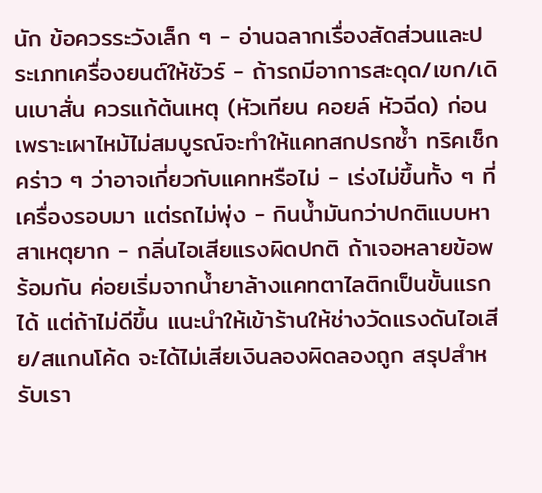นัก ข้อควรระวังเล็ก ๆ - อ่านฉลากเรื่องสัดส่วนและประเภทเครื่องยนต์ให้ชัวร์ - ถ้ารถมีอาการสะดุด/เขก/เดินเบาสั่น ควรแก้ต้นเหตุ (หัวเทียน คอยล์ หัวฉีด) ก่อน เพราะเผาไหม้ไม่สมบูรณ์จะทำให้แคทสกปรกซ้ำ ทริคเช็กคร่าว ๆ ว่าอาจเกี่ยวกับแคทหรือไม่ - เร่งไม่ขึ้นทั้ง ๆ ที่เครื่องรอบมา แต่รถไม่พุ่ง - กินน้ำมันกว่าปกติแบบหาสาเหตุยาก - กลิ่นไอเสียแรงผิดปกติ ถ้าเจอหลายข้อพร้อมกัน ค่อยเริ่มจากน้ำยาล้างแคทตาไลติกเป็นขั้นแรกได้ แต่ถ้าไม่ดีขึ้น แนะนำให้เข้าร้านให้ช่างวัดแรงดันไอเสีย/สแกนโค้ด จะได้ไม่เสียเงินลองผิดลองถูก สรุปสำหรับเรา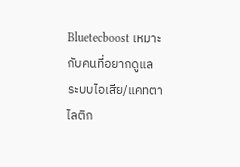Bluetecboost เหมาะกับคนที่อยากดูแลระบบไอเสีย/แคทตาไลติก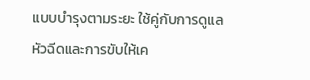แบบบำรุงตามระยะ ใช้คู่กับการดูแลหัวฉีดและการขับให้เค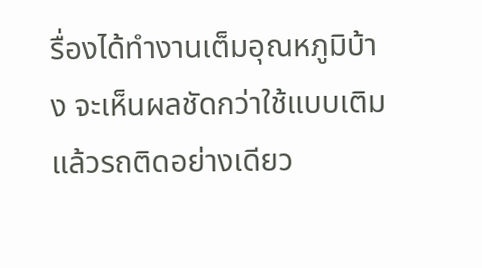รื่องได้ทำงานเต็มอุณหภูมิบ้าง จะเห็นผลชัดกว่าใช้แบบเติมแล้วรถติดอย่างเดียว